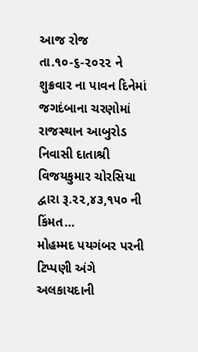આજ રોજ તા.૧૦-૬-૨૦૨૨ ને શુક્રવાર ના પાવન દિનેમાં જગદંબાના ચરણોમાં રાજસ્થાન આબુરોડ નિવાસી દાતાશ્રી વિજયકુમાર ચોરસિયા દ્વારા રૂ.૨૨,૪૩,૧૫૦ ની કિંમત…
મોહમ્મદ પયગંબર પરની ટિપ્પણી અંગે અલકાયદાની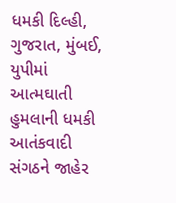ધમકી દિલ્હી, ગુજરાત, મુંબઈ, યુપીમાં આત્મઘાતી હુમલાની ધમકી આતંકવાદી સંગઠને જાહેર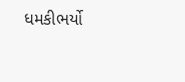ધમકીભર્યો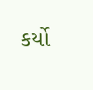કર્યો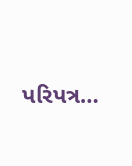પરિપત્ર…